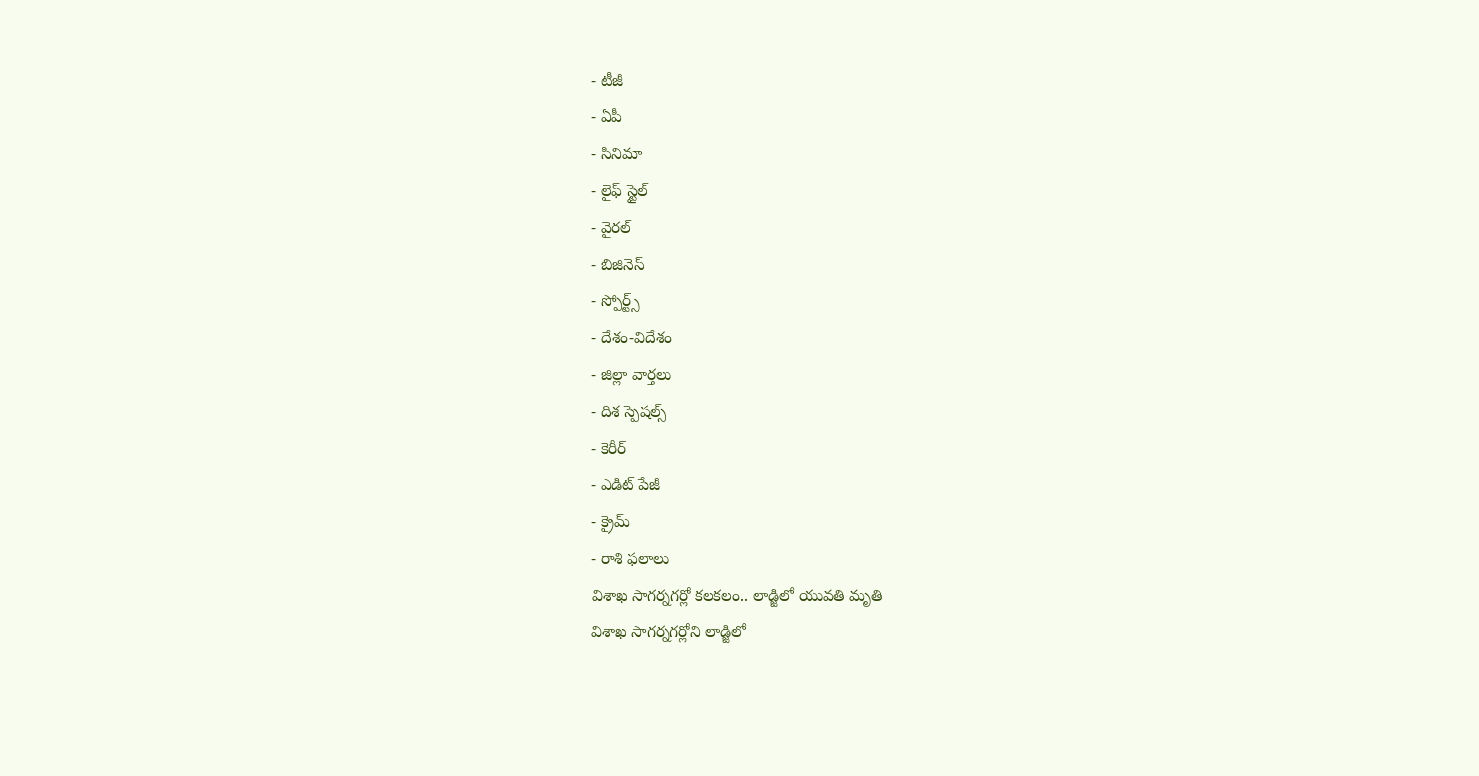- టీజీ
- ఏపీ
- సినిమా
- లైఫ్ స్టైల్
- వైరల్
- బిజినెస్
- స్పోర్ట్స్
- దేశం-విదేశం
- జిల్లా వార్తలు
- దిశ స్పెషల్స్
- కెరీర్
- ఎడిట్ పేజీ
- క్రైమ్
- రాశి ఫలాలు
విశాఖ సాగర్నగర్లో కలకలం.. లాడ్జిలో యువతి మృతి
విశాఖ సాగర్నగర్లోని లాడ్జిలో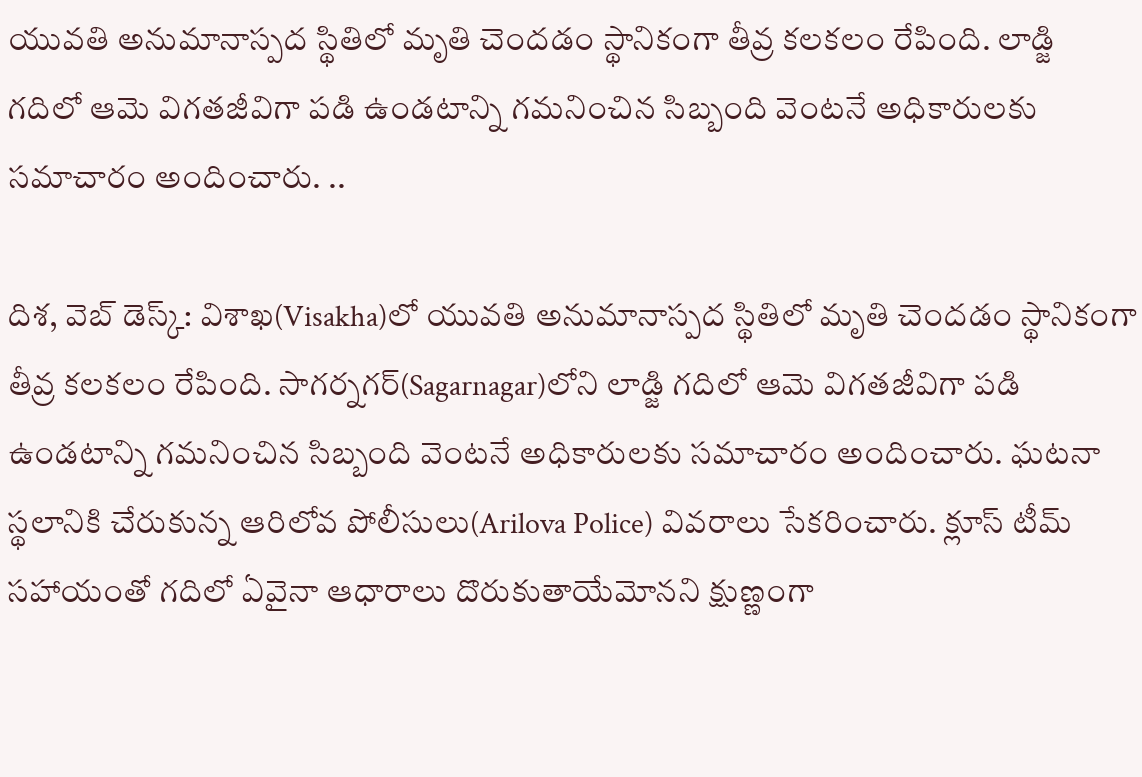యువతి అనుమానాస్పద స్థితిలో మృతి చెందడం స్థానికంగా తీవ్ర కలకలం రేపింది. లాడ్జి గదిలో ఆమె విగతజీవిగా పడి ఉండటాన్ని గమనించిన సిబ్బంది వెంటనే అధికారులకు సమాచారం అందించారు. ..

దిశ, వెబ్ డెస్క్: విశాఖ(Visakha)లో యువతి అనుమానాస్పద స్థితిలో మృతి చెందడం స్థానికంగా తీవ్ర కలకలం రేపింది. సాగర్నగర్(Sagarnagar)లోని లాడ్జి గదిలో ఆమె విగతజీవిగా పడి ఉండటాన్ని గమనించిన సిబ్బంది వెంటనే అధికారులకు సమాచారం అందించారు. ఘటనా స్థలానికి చేరుకున్న ఆరిలోవ పోలీసులు(Arilova Police) వివరాలు సేకరించారు. క్లూస్ టీమ్ సహాయంతో గదిలో ఏవైనా ఆధారాలు దొరుకుతాయేమోనని క్షుణ్ణంగా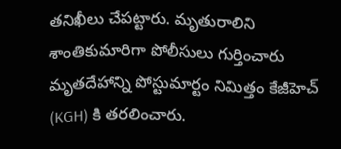తనిఖీలు చేపట్టారు. మృతురాలిని శాంతికుమారిగా పోలీసులు గుర్తించారు మృతదేహాన్ని పోస్టుమార్టం నిమిత్తం కేజీహెచ్ (KGH) కి తరలించారు.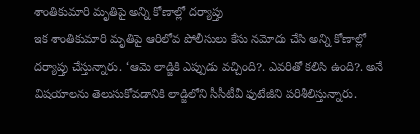శాంతికుమారి మృతిపై అన్ని కోణాల్లో దర్యాప్తు
ఇక శాంతికుమారి మృతిపై ఆరిలోవ పోలీసులు కేసు నమోదు చేసి అన్ని కోణాల్లో దర్యాప్తు చేస్తున్నారు. ‘ఆమె లాడ్జికి ఎప్పుడు వచ్చింది?. ఎవరితో కలిసి ఉంది?. అనే విషయాలను తెలుసుకోవడానికి లాడ్జిలోని సీసీటీవీ ఫుటేజీని పరిశీలిస్తున్నారు.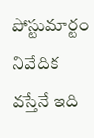పోస్టుమార్టం నివేదిక వస్తేనే ఇది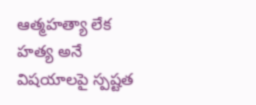ఆత్మహత్యా లేక హత్య అనే విషయాలపై స్పష్టత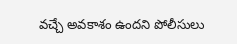వచ్చే అవకాశం ఉందని పోలీసులు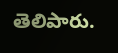తెలిపారు.